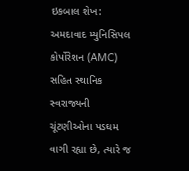ઇકબાલ શેખ: અમદાવાદ મ્યુનિસિપલ કોર્પોરેશન (AMC) સહિત સ્થાનિક સ્વરાજ્યની ચૂંટણીઓના પડઘમ વાગી રહ્યા છે, ત્યારે જ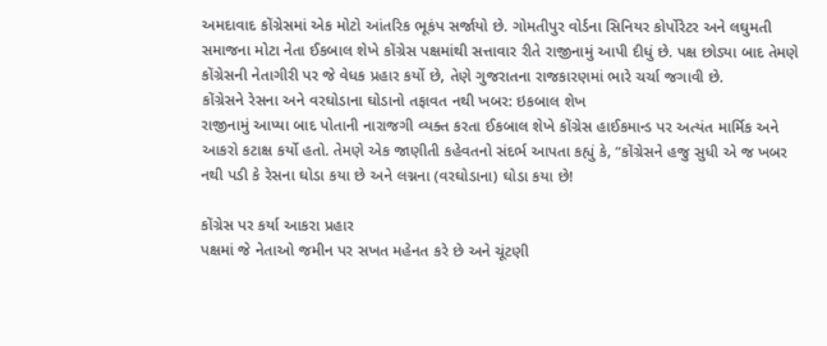અમદાવાદ કોંગ્રેસમાં એક મોટો આંતરિક ભૂકંપ સર્જાયો છે. ગોમતીપુર વોર્ડના સિનિયર કોર્પોરેટર અને લઘુમતી સમાજના મોટા નેતા ઈકબાલ શેખે કોંગ્રેસ પક્ષમાંથી સત્તાવાર રીતે રાજીનામું આપી દીધું છે. પક્ષ છોડ્યા બાદ તેમણે કોંગ્રેસની નેતાગીરી પર જે વેધક પ્રહાર કર્યો છે, તેણે ગુજરાતના રાજકારણમાં ભારે ચર્ચા જગાવી છે.
કોંગ્રેસને રેસના અને વરઘોડાના ઘોડાનો તફાવત નથી ખબર: ઇકબાલ શેખ
રાજીનામું આપ્યા બાદ પોતાની નારાજગી વ્યક્ત કરતા ઈકબાલ શેખે કોંગ્રેસ હાઈકમાન્ડ પર અત્યંત માર્મિક અને આકરો કટાક્ષ કર્યો હતો. તેમણે એક જાણીતી કહેવતનો સંદર્ભ આપતા કહ્યું કે, “કોંગ્રેસને હજુ સુધી એ જ ખબર નથી પડી કે રેસના ઘોડા કયા છે અને લગ્નના (વરઘોડાના) ઘોડા કયા છે!

કોંગ્રેસ પર કર્યા આકરા પ્રહાર
પક્ષમાં જે નેતાઓ જમીન પર સખત મહેનત કરે છે અને ચૂંટણી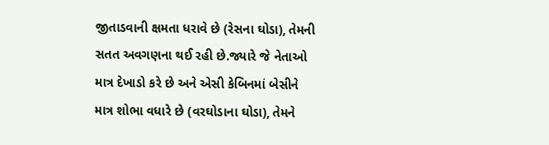જીતાડવાની ક્ષમતા ધરાવે છે (રેસના ઘોડા), તેમની સતત અવગણના થઈ રહી છે.જ્યારે જે નેતાઓ માત્ર દેખાડો કરે છે અને એસી કેબિનમાં બેસીને માત્ર શોભા વધારે છે (વરઘોડાના ઘોડા), તેમને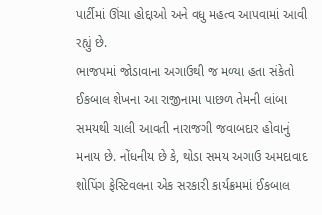પાર્ટીમાં ઊંચા હોદ્દાઓ અને વધુ મહત્વ આપવામાં આવી રહ્યું છે.
ભાજપમાં જોડાવાના અગાઉથી જ મળ્યા હતા સંકેતો
ઈકબાલ શેખના આ રાજીનામા પાછળ તેમની લાંબા સમયથી ચાલી આવતી નારાજગી જવાબદાર હોવાનું મનાય છે. નોંધનીય છે કે, થોડા સમય અગાઉ અમદાવાદ શોપિંગ ફેસ્ટિવલના એક સરકારી કાર્યક્રમમાં ઈકબાલ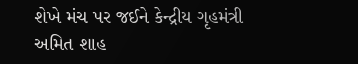શેખે મંચ પર જઈને કેન્દ્રીય ગૃહમંત્રી અમિત શાહ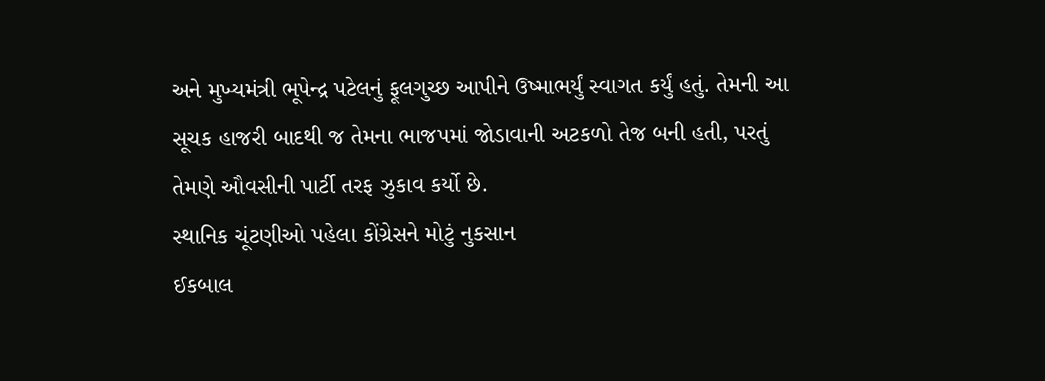અને મુખ્યમંત્રી ભૂપેન્દ્ર પટેલનું ફૂલગુચ્છ આપીને ઉષ્માભર્યું સ્વાગત કર્યું હતું. તેમની આ સૂચક હાજરી બાદથી જ તેમના ભાજપમાં જોડાવાની અટકળો તેજ બની હતી, પરતું તેમણે ઔવસીની પાર્ટી તરફ ઝુકાવ કર્યો છે.
સ્થાનિક ચૂંટણીઓ પહેલા કોંગ્રેસને મોટું નુકસાન
ઈકબાલ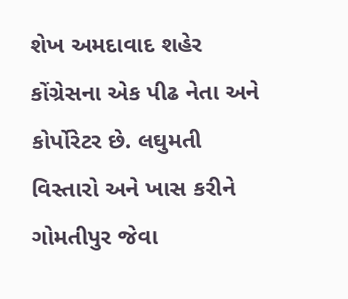શેખ અમદાવાદ શહેર કોંગ્રેસના એક પીઢ નેતા અને કોર્પોરેટર છે. લઘુમતી વિસ્તારો અને ખાસ કરીને ગોમતીપુર જેવા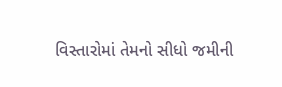વિસ્તારોમાં તેમનો સીધો જમીની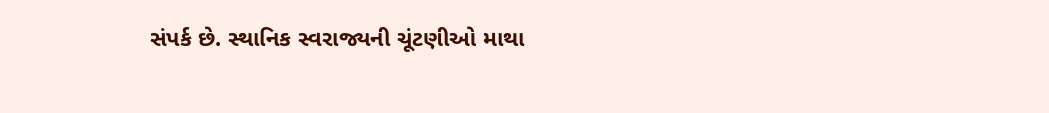સંપર્ક છે. સ્થાનિક સ્વરાજ્યની ચૂંટણીઓ માથા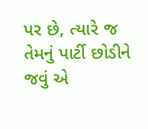પર છે, ત્યારે જ તેમનું પાર્ટી છોડીને જવું એ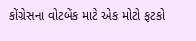કોંગ્રેસના વોટબેંક માટે એક મોટો ફટકો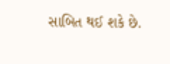સાબિત થઈ શકે છે.